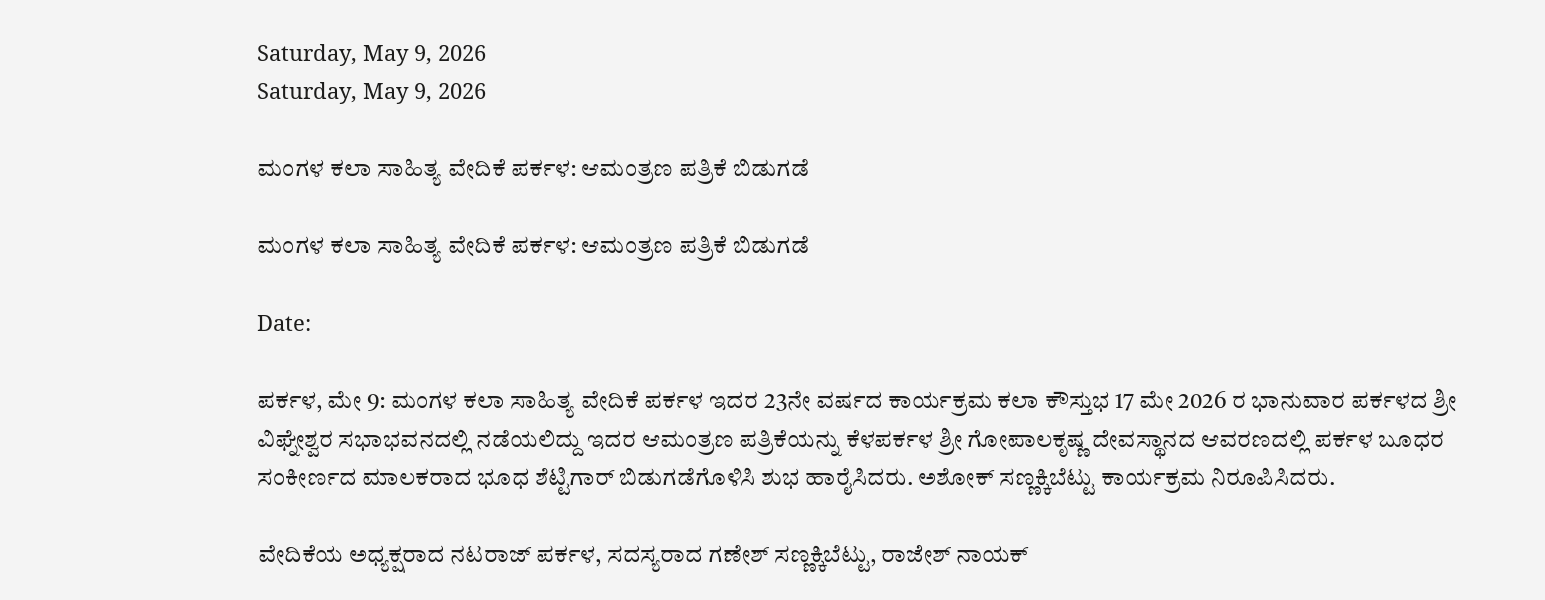Saturday, May 9, 2026
Saturday, May 9, 2026

ಮಂಗಳ ಕಲಾ ಸಾಹಿತ್ಯ ವೇದಿಕೆ ಪರ್ಕಳ: ಆಮಂತ್ರಣ ಪತ್ರಿಕೆ ಬಿಡುಗಡೆ

ಮಂಗಳ ಕಲಾ ಸಾಹಿತ್ಯ ವೇದಿಕೆ ಪರ್ಕಳ: ಆಮಂತ್ರಣ ಪತ್ರಿಕೆ ಬಿಡುಗಡೆ

Date:

ಪರ್ಕಳ, ಮೇ 9: ಮಂಗಳ ಕಲಾ ಸಾಹಿತ್ಯ ವೇದಿಕೆ ಪರ್ಕಳ ಇದರ 23ನೇ ವರ್ಷದ ಕಾರ್ಯಕ್ರಮ ಕಲಾ ಕೌಸ್ತುಭ 17 ಮೇ 2026 ರ ಭಾನುವಾರ ಪರ್ಕಳದ ಶ್ರೀ ವಿಘ್ನೇಶ್ವರ ಸಭಾಭವನದಲ್ಲಿ ನಡೆಯಲಿದ್ದು ಇದರ ಆಮಂತ್ರಣ ಪತ್ರಿಕೆಯನ್ನು ಕೆಳಪರ್ಕಳ ಶ್ರೀ ಗೋಪಾಲಕೃಷ್ಣ ದೇವಸ್ಥಾನದ ಆವರಣದಲ್ಲಿ ಪರ್ಕಳ ಬೂಧರ ಸಂಕೀರ್ಣದ ಮಾಲಕರಾದ ಭೂಧ ಶೆಟ್ಟಿಗಾರ್ ಬಿಡುಗಡೆಗೊಳಿಸಿ ಶುಭ ಹಾರೈಸಿದರು. ಅಶೋಕ್ ಸಣ್ಣಕ್ಕಿಬೆಟ್ಟು ಕಾರ್ಯಕ್ರಮ ನಿರೂಪಿಸಿದರು.

ವೇದಿಕೆಯ ಅಧ್ಯಕ್ಷರಾದ ನಟರಾಜ್ ಪರ್ಕಳ, ಸದಸ್ಯರಾದ ಗಣೇಶ್ ಸಣ್ಣಕ್ಕಿಬೆಟ್ಟು, ರಾಜೇಶ್ ನಾಯಕ್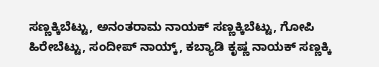ಸಣ್ಣಕ್ಕಿಬೆಟ್ಟು, ಅನಂತರಾಮ ನಾಯಕ್ ಸಣ್ಣಕ್ಕಿಬೆಟ್ಟು, ಗೋಪಿ ಹಿರೇಬೆಟ್ಟು, ಸಂದೀಪ್ ನಾಯ್ಕ್, ಕಬ್ಯಾಡಿ ಕೃಷ್ಣ ನಾಯಕ್ ಸಣ್ಣಕ್ಕಿ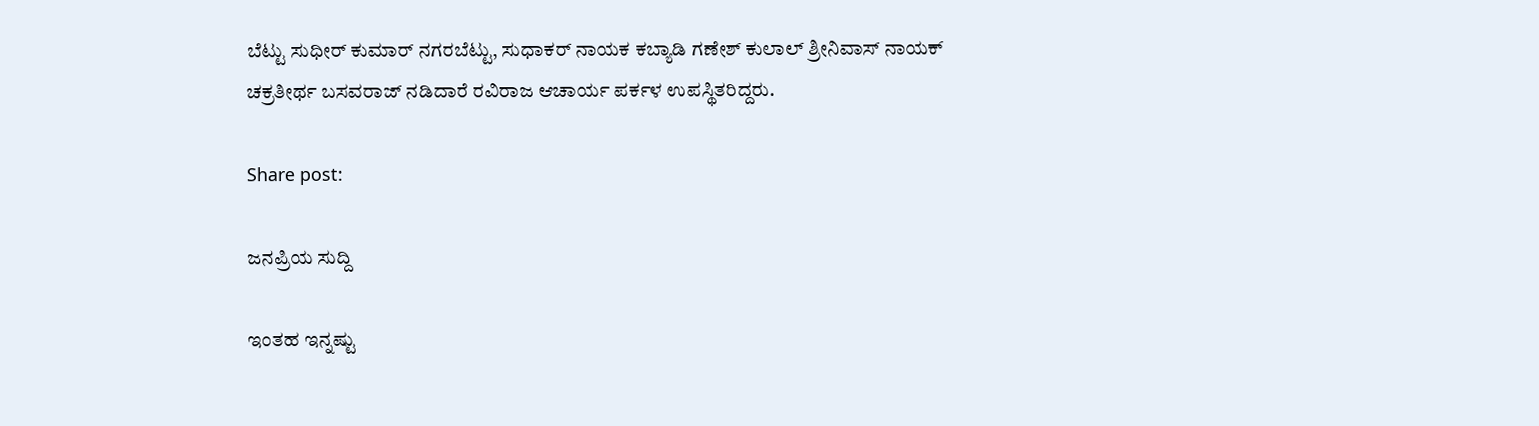ಬೆಟ್ಟು ಸುಧೀರ್ ಕುಮಾರ್ ನಗರಬೆಟ್ಟು, ಸುಧಾಕರ್ ನಾಯಕ ಕಬ್ಯಾಡಿ ಗಣೇಶ್ ಕುಲಾಲ್ ಶ್ರೀನಿವಾಸ್ ನಾಯಕ್ ಚಕ್ರತೀರ್ಥ ಬಸವರಾಜ್ ನಡಿದಾರೆ ರವಿರಾಜ ಆಚಾರ್ಯ ಪರ್ಕಳ ಉಪಸ್ಥಿತರಿದ್ದರು.

Share post:

ಜನಪ್ರಿಯ ಸುದ್ದಿ

ಇಂತಹ ಇನ್ನಷ್ಟು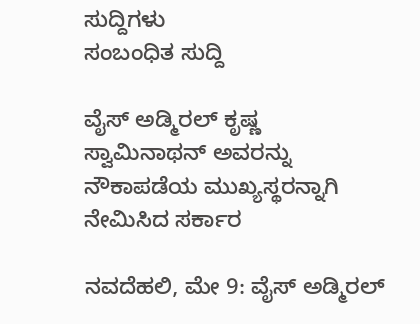ಸುದ್ದಿಗಳು
ಸಂಬಂಧಿತ ಸುದ್ದಿ

ವೈಸ್ ಅಡ್ಮಿರಲ್ ಕೃಷ್ಣ ಸ್ವಾಮಿನಾಥನ್ ಅವರನ್ನು ನೌಕಾಪಡೆಯ ಮುಖ್ಯಸ್ಥರನ್ನಾಗಿ ನೇಮಿಸಿದ ಸರ್ಕಾರ

ನವದೆಹಲಿ, ಮೇ 9: ವೈಸ್ ಅಡ್ಮಿರಲ್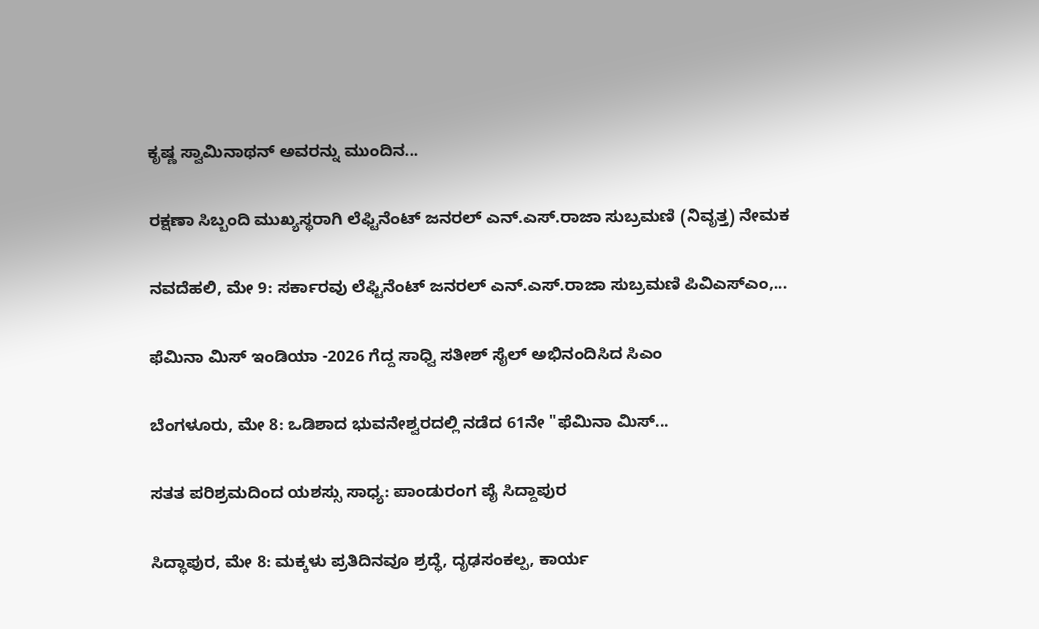ಕೃಷ್ಣ ಸ್ವಾಮಿನಾಥನ್ ಅವರನ್ನು ಮುಂದಿನ...

ರಕ್ಷಣಾ ಸಿಬ್ಬಂದಿ ಮುಖ್ಯಸ್ಥರಾಗಿ ಲೆಫ್ಟಿನೆಂಟ್ ಜನರಲ್ ಎನ್.ಎಸ್.ರಾಜಾ ಸುಬ್ರಮಣಿ (ನಿವೃತ್ತ) ನೇಮಕ

ನವದೆಹಲಿ, ಮೇ 9: ಸರ್ಕಾರವು ಲೆಫ್ಟಿನೆಂಟ್ ಜನರಲ್ ಎನ್.ಎಸ್.ರಾಜಾ ಸುಬ್ರಮಣಿ ಪಿವಿಎಸ್ಎಂ,...

ಫೆಮಿನಾ ಮಿಸ್ ಇಂಡಿಯಾ -2026 ಗೆದ್ದ ಸಾಧ್ವಿ ಸತೀಶ್ ಸೈಲ್ ಅಭಿನಂದಿಸಿದ ಸಿಎಂ

ಬೆಂಗಳೂರು, ಮೇ 8: ಒಡಿಶಾದ ಭುವನೇಶ್ವರದಲ್ಲಿ ನಡೆದ 61ನೇ "ಫೆಮಿನಾ ಮಿಸ್...

ಸತತ ಪರಿಶ್ರಮದಿಂದ ಯಶಸ್ಸು ಸಾಧ್ಯ: ಪಾಂಡುರಂಗ ಪೈ ಸಿದ್ದಾಪುರ

ಸಿದ್ಧಾಪುರ, ಮೇ 8: ಮಕ್ಕಳು ಪ್ರತಿದಿನವೂ ಶ್ರದ್ಧೆ, ದೃಢಸಂಕಲ್ಪ, ಕಾರ್ಯ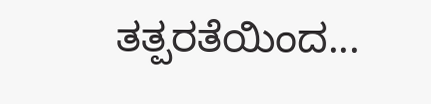ತತ್ಪರತೆಯಿಂದ...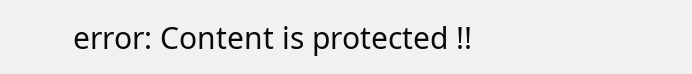error: Content is protected !!